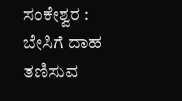ಸಂಕೇಶ್ವರ : ಬೇಸಿಗೆ ದಾಹ ತಣಿಸುವ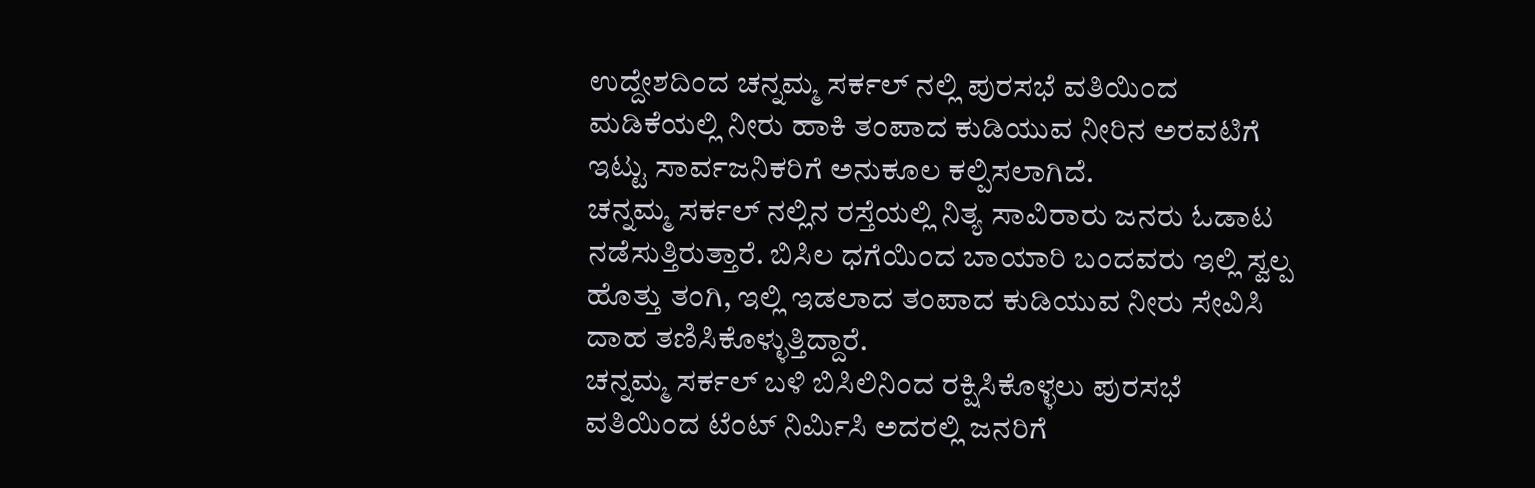ಉದ್ದೇಶದಿಂದ ಚನ್ನಮ್ಮ ಸರ್ಕಲ್ ನಲ್ಲಿ ಪುರಸಭೆ ವತಿಯಿಂದ ಮಡಿಕೆಯಲ್ಲಿ ನೀರು ಹಾಕಿ ತಂಪಾದ ಕುಡಿಯುವ ನೀರಿನ ಅರವಟಿಗೆ ಇಟ್ಟು ಸಾರ್ವಜನಿಕರಿಗೆ ಅನುಕೂಲ ಕಲ್ಪಿಸಲಾಗಿದೆ.
ಚನ್ನಮ್ಮ ಸರ್ಕಲ್ ನಲ್ಲಿನ ರಸ್ತೆಯಲ್ಲಿ ನಿತ್ಯ ಸಾವಿರಾರು ಜನರು ಓಡಾಟ ನಡೆಸುತ್ತಿರುತ್ತಾರೆ. ಬಿಸಿಲ ಧಗೆಯಿಂದ ಬಾಯಾರಿ ಬಂದವರು ಇಲ್ಲಿ ಸ್ವಲ್ಪ ಹೊತ್ತು ತಂಗಿ, ಇಲ್ಲಿ ಇಡಲಾದ ತಂಪಾದ ಕುಡಿಯುವ ನೀರು ಸೇವಿಸಿ ದಾಹ ತಣಿಸಿಕೊಳ್ಳುತ್ತಿದ್ದಾರೆ.
ಚನ್ನಮ್ಮ ಸರ್ಕಲ್ ಬಳಿ ಬಿಸಿಲಿನಿಂದ ರಕ್ಷಿಸಿಕೊಳ್ಳಲು ಪುರಸಭೆ ವತಿಯಿಂದ ಟೆಂಟ್ ನಿರ್ಮಿಸಿ ಅದರಲ್ಲಿ ಜನರಿಗೆ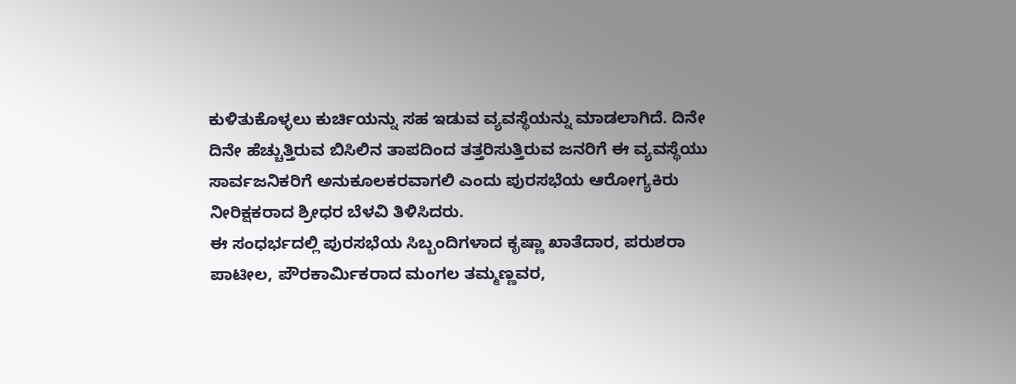ಕುಳಿತುಕೊಳ್ಳಲು ಕುರ್ಚಿಯನ್ನು ಸಹ ಇಡುವ ವ್ಯವಸ್ಥೆಯನ್ನು ಮಾಡಲಾಗಿದೆ. ದಿನೇ ದಿನೇ ಹೆಚ್ಚುತ್ತಿರುವ ಬಿಸಿಲಿನ ತಾಪದಿಂದ ತತ್ತರಿಸುತ್ತಿರುವ ಜನರಿಗೆ ಈ ವ್ಯವಸ್ಥೆಯು ಸಾರ್ವಜನಿಕರಿಗೆ ಅನುಕೂಲಕರವಾಗಲಿ ಎಂದು ಪುರಸಭೆಯ ಆರೋಗ್ಯಕಿರು ನೀರಿಕ್ಷಕರಾದ ಶ್ರೀಧರ ಬೆಳವಿ ತಿಳಿಸಿದರು.
ಈ ಸಂಧರ್ಭದಲ್ಲಿ ಪುರಸಭೆಯ ಸಿಬ್ಬಂದಿಗಳಾದ ಕೃಷ್ಣಾ ಖಾತೆದಾರ, ಪರುಶರಾ ಪಾಟೀಲ, ಪೌರಕಾರ್ಮಿಕರಾದ ಮಂಗಲ ತಮ್ಮಣ್ಣವರ,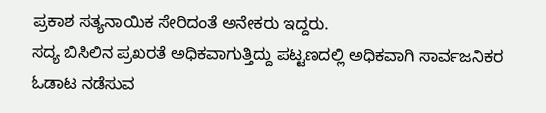ಪ್ರಕಾಶ ಸತ್ಯನಾಯಿಕ ಸೇರಿದಂತೆ ಅನೇಕರು ಇದ್ದರು.
ಸದ್ಯ ಬಿಸಿಲಿನ ಪ್ರಖರತೆ ಅಧಿಕವಾಗುತ್ತಿದ್ದು ಪಟ್ಟಣದಲ್ಲಿ ಅಧಿಕವಾಗಿ ಸಾರ್ವಜನಿಕರ ಓಡಾಟ ನಡೆಸುವ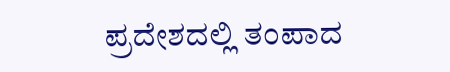ಪ್ರದೇಶದಲ್ಲಿ ತಂಪಾದ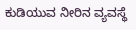ಕುಡಿಯುವ ನೀರಿನ ವ್ಯವಸ್ಥೆ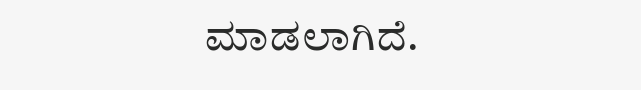ಮಾಡಲಾಗಿದೆ.